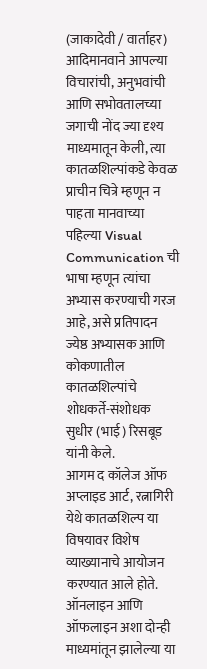(जाकादेवी / वार्ताहर)
आदिमानवाने आपल्या विचारांची, अनुभवांची आणि सभोवतालच्या जगाची नोंद ज्या दृश्य माध्यमातून केली, त्या कातळशिल्पांकडे केवळ प्राचीन चित्रे म्हणून न पाहता मानवाच्या पहिल्या Visual Communication ची भाषा म्हणून त्यांचा अभ्यास करण्याची गरज आहे, असे प्रतिपादन ज्येष्ठ अभ्यासक आणि कोकणातील कातळशिल्पांचे शोधकर्ते-संशोधक सुधीर (भाई) रिसबूड यांनी केले.
आगम द कॉलेज ऑफ अप्लाइड आर्ट, रत्नागिरी येथे कातळशिल्प या विषयावर विशेष व्याख्यानाचे आयोजन करण्यात आले होते. ऑनलाइन आणि ऑफलाइन अशा दोन्ही माध्यमांतून झालेल्या या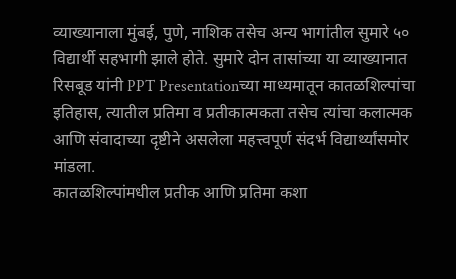व्याख्यानाला मुंबई, पुणे, नाशिक तसेच अन्य भागांतील सुमारे ५० विद्यार्थी सहभागी झाले होते. सुमारे दोन तासांच्या या व्याख्यानात रिसबूड यांनी PPT Presentationच्या माध्यमातून कातळशिल्पांचा इतिहास, त्यातील प्रतिमा व प्रतीकात्मकता तसेच त्यांचा कलात्मक आणि संवादाच्या दृष्टीने असलेला महत्त्वपूर्ण संदर्भ विद्यार्थ्यांसमोर मांडला.
कातळशिल्पांमधील प्रतीक आणि प्रतिमा कशा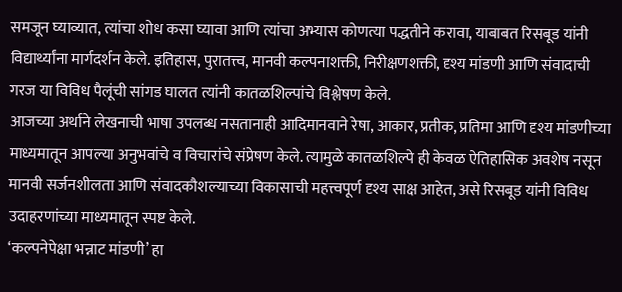समजून घ्याव्यात, त्यांचा शोध कसा घ्यावा आणि त्यांचा अभ्यास कोणत्या पद्धतीने करावा, याबाबत रिसबूड यांनी विद्यार्थ्यांना मार्गदर्शन केले. इतिहास, पुरातत्त्व, मानवी कल्पनाशक्ती, निरीक्षणशक्ती, दृश्य मांडणी आणि संवादाची गरज या विविध पैलूंची सांगड घालत त्यांनी कातळशिल्पांचे विश्लेषण केले.
आजच्या अर्थाने लेखनाची भाषा उपलब्ध नसतानाही आदिमानवाने रेषा, आकार, प्रतीक, प्रतिमा आणि दृश्य मांडणीच्या माध्यमातून आपल्या अनुभवांचे व विचारांचे संप्रेषण केले. त्यामुळे कातळशिल्पे ही केवळ ऐतिहासिक अवशेष नसून मानवी सर्जनशीलता आणि संवादकौशल्याच्या विकासाची महत्त्वपूर्ण दृश्य साक्ष आहेत, असे रिसबूड यांनी विविध उदाहरणांच्या माध्यमातून स्पष्ट केले.
‘कल्पनेपेक्षा भन्नाट मांडणी’ हा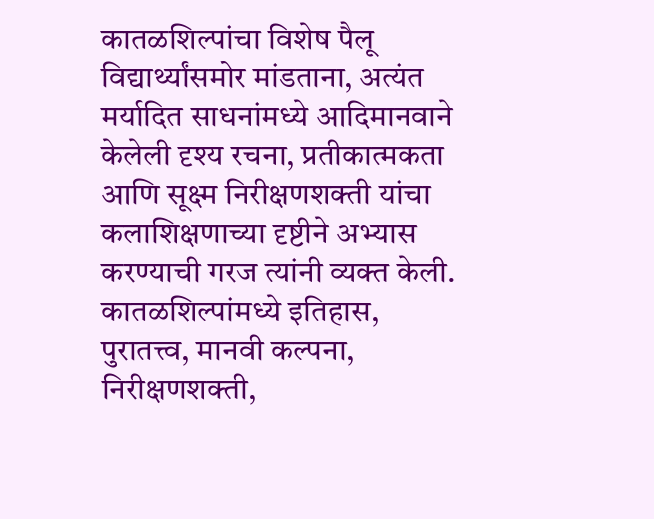कातळशिल्पांचा विशेष पैलू विद्यार्थ्यांसमोर मांडताना, अत्यंत मर्यादित साधनांमध्ये आदिमानवाने केलेली दृश्य रचना, प्रतीकात्मकता आणि सूक्ष्म निरीक्षणशक्ती यांचा कलाशिक्षणाच्या दृष्टीने अभ्यास करण्याची गरज त्यांनी व्यक्त केली. कातळशिल्पांमध्ये इतिहास, पुरातत्त्व, मानवी कल्पना, निरीक्षणशक्ती,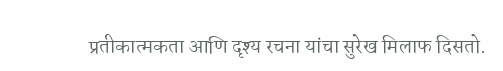प्रतीकात्मकता आणि दृश्य रचना यांचा सुरेख मिलाफ दिसतो.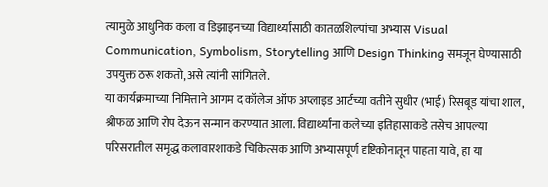त्यामुळे आधुनिक कला व डिझाइनच्या विद्यार्थ्यांसाठी कातळशिल्पांचा अभ्यास Visual Communication, Symbolism, Storytelling आणि Design Thinking समजून घेण्यासाठी उपयुक्त ठरू शकतो, असे त्यांनी सांगितले.
या कार्यक्रमाच्या निमित्ताने आगम द कॉलेज ऑफ अप्लाइड आर्टच्या वतीने सुधीर (भाई) रिसबूड यांचा शाल, श्रीफळ आणि रोप देऊन सन्मान करण्यात आला. विद्यार्थ्यांना कलेच्या इतिहासाकडे तसेच आपल्या परिसरातील समृद्ध कलावारशाकडे चिकित्सक आणि अभ्यासपूर्ण दृष्टिकोनातून पाहता यावे, हा या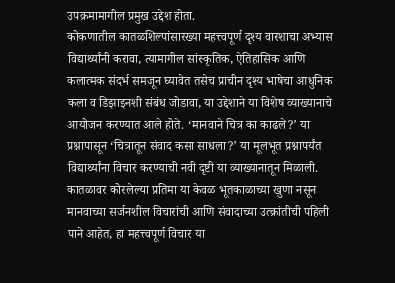उपक्रमामागील प्रमुख उद्देश होता.
कोकणातील कातळशिल्पांसारख्या महत्त्वपूर्ण दृश्य वारशाचा अभ्यास विद्यार्थ्यांनी करावा, त्यामागील सांस्कृतिक, ऐतिहासिक आणि कलात्मक संदर्भ समजून घ्यावेत तसेच प्राचीन दृश्य भाषेचा आधुनिक कला व डिझाइनशी संबंध जोडावा, या उद्देशाने या विशेष व्याख्यानाचे आयोजन करण्यात आले होते. ‘मानवाने चित्र का काढले?’ या प्रश्नापासून ‘चित्रातून संवाद कसा साधला?’ या मूलभूत प्रश्नापर्यंत विद्यार्थ्यांना विचार करण्याची नवी दृष्टी या व्याख्यानातून मिळाली. कातळावर कोरलेल्या प्रतिमा या केवळ भूतकाळाच्या खुणा नसून मानवाच्या सर्जनशील विचारांची आणि संवादाच्या उत्क्रांतीची पहिली पाने आहेत, हा महत्त्वपूर्ण विचार या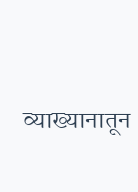व्याख्यानातून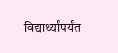विद्यार्थ्यांपर्यंत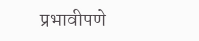प्रभावीपणे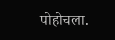पोहोचला.